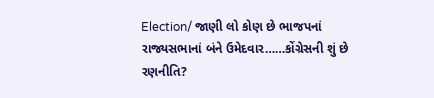Election/ જાણી લો કોણ છે ભાજપનાં રાજ્યસભાનાં બંને ઉમેદવાર……કોંગ્રેસની શું છે રણનીતિ?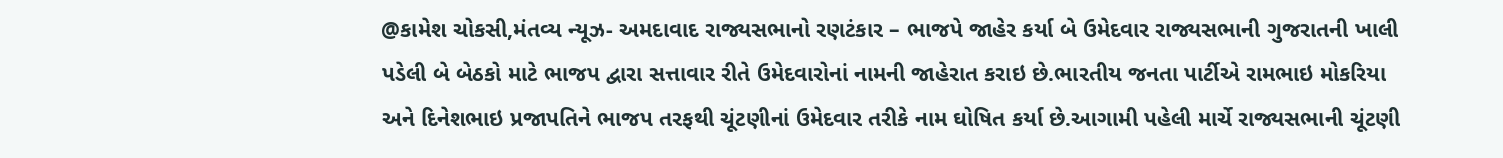@કામેશ ચોકસી,મંતવ્ય ન્યૂઝ- અમદાવાદ રાજ્યસભાનો રણટંકાર – ભાજપે જાહેર કર્યા બે ઉમેદવાર રાજ્યસભાની ગુજરાતની ખાલી પડેલી બે બેઠકો માટે ભાજપ દ્વારા સત્તાવાર રીતે ઉમેદવારોનાં નામની જાહેરાત કરાઇ છે.ભારતીય જનતા પાર્ટીએ રામભાઇ મોકરિયા અને દિનેશભાઇ પ્રજાપતિને ભાજપ તરફથી ચૂંટણીનાં ઉમેદવાર તરીકે નામ ઘોષિત કર્યા છે.આગામી પહેલી માર્ચે રાજ્યસભાની ચૂંટણી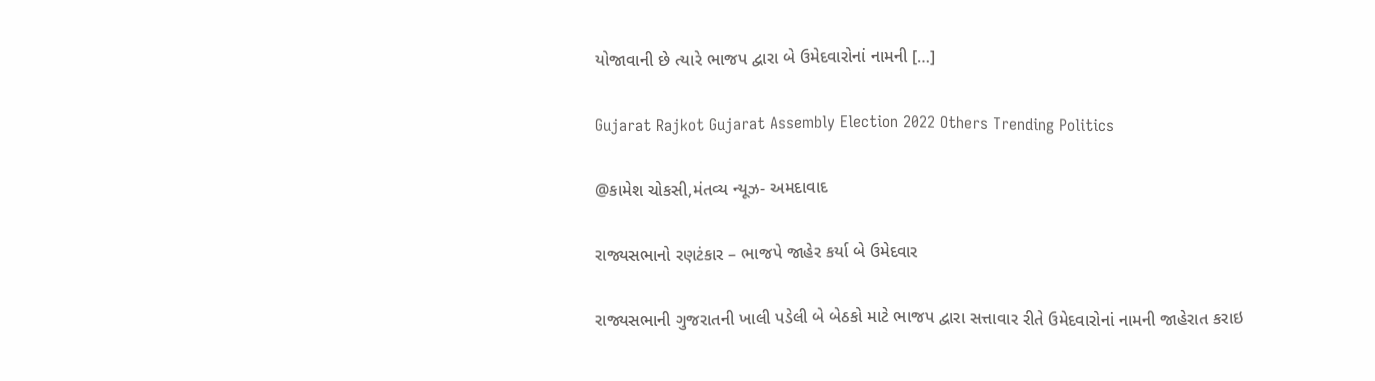યોજાવાની છે ત્યારે ભાજપ દ્વારા બે ઉમેદવારોનાં નામની […]

Gujarat Rajkot Gujarat Assembly Election 2022 Others Trending Politics

@કામેશ ચોકસી,મંતવ્ય ન્યૂઝ- અમદાવાદ

રાજ્યસભાનો રણટંકાર – ભાજપે જાહેર કર્યા બે ઉમેદવાર

રાજ્યસભાની ગુજરાતની ખાલી પડેલી બે બેઠકો માટે ભાજપ દ્વારા સત્તાવાર રીતે ઉમેદવારોનાં નામની જાહેરાત કરાઇ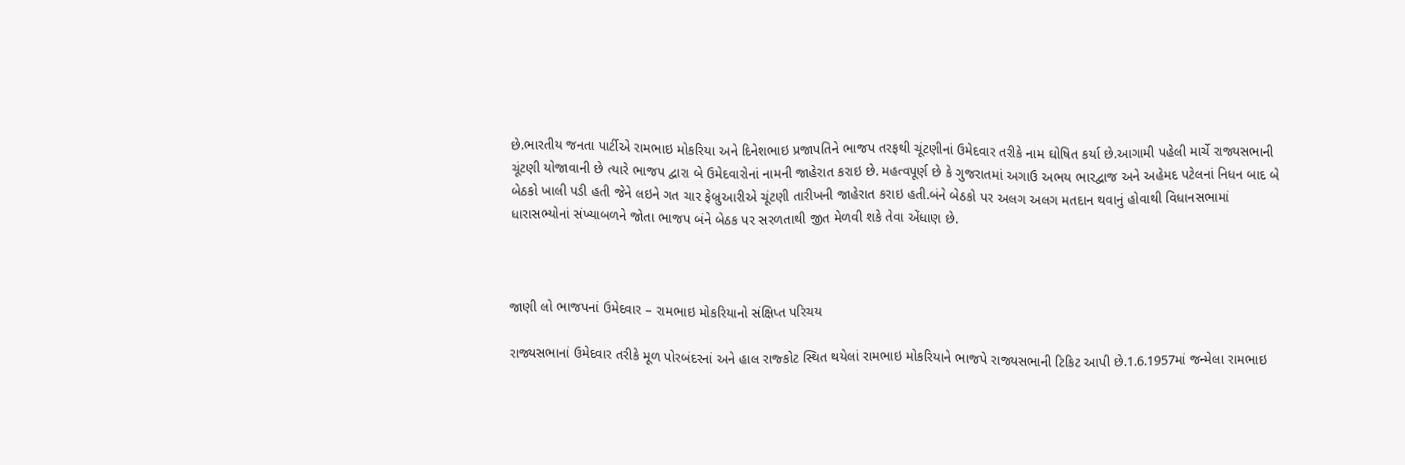છે.ભારતીય જનતા પાર્ટીએ રામભાઇ મોકરિયા અને દિનેશભાઇ પ્રજાપતિને ભાજપ તરફથી ચૂંટણીનાં ઉમેદવાર તરીકે નામ ઘોષિત કર્યા છે.આગામી પહેલી માર્ચે રાજ્યસભાની ચૂંટણી યોજાવાની છે ત્યારે ભાજપ દ્વારા બે ઉમેદવારોનાં નામની જાહેરાત કરાઇ છે. મહત્વપૂર્ણ છે કે ગુજરાતમાં અગાઉ અભય ભારદ્વાજ અને અહેમદ પટેલનાં નિધન બાદ બે બેઠકો ખાલી પડી હતી જેને લઇને ગત ચાર ફેબ્રુઆરીએ ચૂંટણી તારીખની જાહેરાત કરાઇ હતી.બંને બેઠકો પર અલગ અલગ મતદાન થવાનું હોવાથી વિધાનસભામાં ધારાસભ્યોનાં સંખ્યાબળને જોતા ભાજપ બંને બેઠક પર સરળતાથી જીત મેળવી શકે તેવા એંધાણ છે.



જાણી લો ભાજપનાં ઉમેદવાર – રામભાઇ મોકરિયાનો સંક્ષિપ્ત પરિચય

રાજ્યસભાનાં ઉમેદવાર તરીકે મૂળ પોરબંદરનાં અને હાલ રાજ્કોટ સ્થિત થયેલાં રામભાઇ મોકરિયાને ભાજપે રાજ્યસભાની ટિકિટ આપી છે.1.6.1957માં જન્મેલા રામભાઇ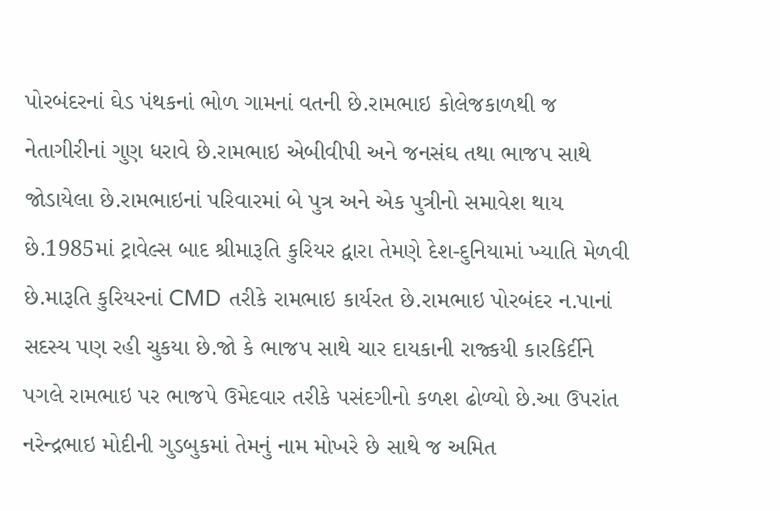પોરબંદરનાં ઘેડ પંથકનાં ભોળ ગામનાં વતની છે.રામભાઇ કોલેજકાળથી જ નેતાગીરીનાં ગુણ ધરાવે છે.રામભાઇ એબીવીપી અને જનસંઘ તથા ભાજપ સાથે જોડાયેલા છે.રામભાઇનાં પરિવારમાં બે પુત્ર અને એક પુત્રીનો સમાવેશ થાય છે.1985માં ટ્રાવેલ્સ બાદ શ્રીમારૂતિ કુરિયર દ્વારા તેમણે દેશ-દુનિયામાં ખ્યાતિ મેળવી છે.મારૂતિ કુરિયરનાં CMD તરીકે રામભાઇ કાર્યરત છે.રામભાઇ પોરબંદર ન.પાનાં સદસ્ય પણ રહી ચુકયા છે.જો કે ભાજપ સાથે ચાર દાયકાની રાજ્કયી કારકિર્દીને પગલે રામભાઇ પર ભાજપે ઉમેદવાર તરીકે પસંદગીનો કળશ ઢોળ્યો છે.આ ઉપરાંત નરેન્દ્રભાઇ મોદીની ગુડબુકમાં તેમનું નામ મોખરે છે સાથે જ અમિત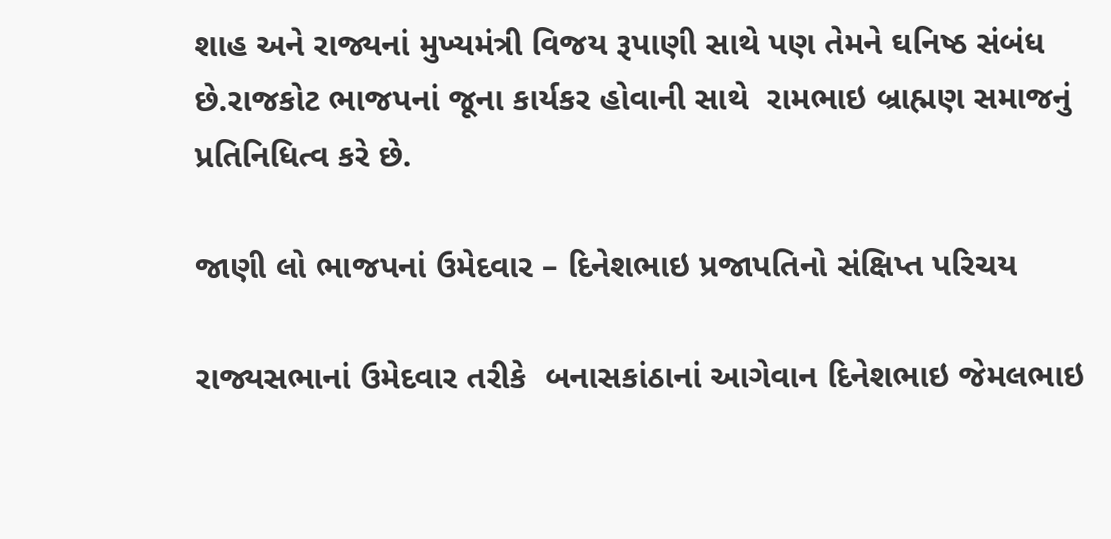શાહ અને રાજ્યનાં મુખ્યમંત્રી વિજય રૂપાણી સાથે પણ તેમને ઘનિષ્ઠ સંબંધ છે.રાજકોટ ભાજપનાં જૂના કાર્યકર હોવાની સાથે  રામભાઇ બ્રાહ્મણ સમાજનું પ્રતિનિધિત્વ કરે છે.

જાણી લો ભાજપનાં ઉમેદવાર – દિનેશભાઇ પ્રજાપતિનો સંક્ષિપ્ત પરિચય

રાજ્યસભાનાં ઉમેદવાર તરીકે  બનાસકાંઠાનાં આગેવાન દિનેશભાઇ જેમલભાઇ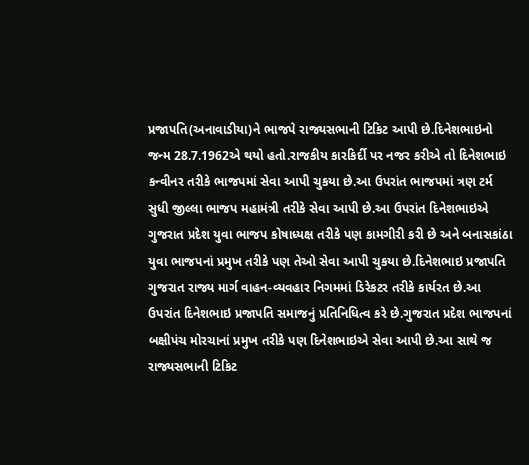પ્રજાપતિ(અનાવાડીયા)ને ભાજપે રાજ્યસભાની ટિકિટ આપી છે.દિનેશભાઇનો જન્મ 28.7.1962એ થયો હતો.રાજકીય કારકિર્દી પર નજર કરીએ તો દિનેશભાઇ કન્વીનર તરીકે ભાજપમાં સેવા આપી ચુકયા છે.આ ઉપરાંત ભાજપમાં ત્રણ ટર્મ સુધી જીલ્લા ભાજપ મહામંત્રી તરીકે સેવા આપી છે.આ ઉપરાંત દિનેશભાઇએ ગુજરાત પ્રદેશ યુવા ભાજપ કોષાધ્યક્ષ તરીકે પણ કામગીરી કરી છે અને બનાસકાંઠા યુવા ભાજપનાં પ્રમુખ તરીકે પણ તેઓ સેવા આપી ચુકયા છે.દિનેશભાઇ પ્રજાપતિ ગુજરાત રાજ્ય માર્ગ વાહન-વ્યવહાર નિગમમાં ડિરેકટર તરીકે કાર્યરત છે.આ ઉપરાંત દિનેશભાઇ પ્રજાપતિ સમાજનું પ્રતિનિધિત્વ કરે છે.ગુજરાત પ્રદેશ ભાજપનાં બક્ષીપંચ મોરચાનાં પ્રમુખ તરીકે પણ દિનેશભાઇએ સેવા આપી છે.આ સાથે જ રાજ્યસભાની ટિકિટ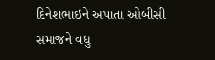દિનેશભાઇને અપાતા ઓબીસી સમાજને વધુ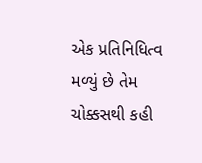એક પ્રતિનિધિત્વ મળ્યું છે તેમ ચોક્કસથી કહી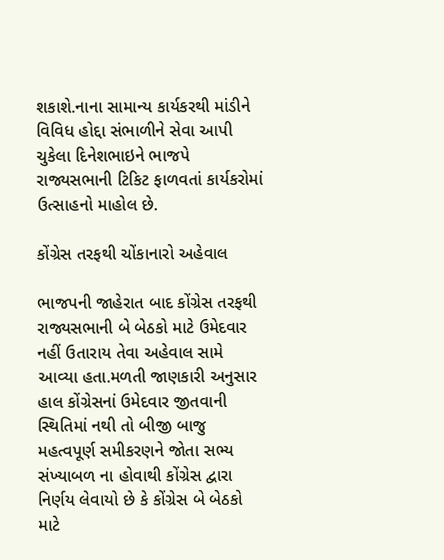શકાશે.નાના સામાન્ય કાર્યકરથી માંડીને વિવિધ હોદ્દા સંભાળીને સેવા આપી ચુકેલા દિનેશભાઇને ભાજપે રાજ્યસભાની ટિકિટ ફાળવતાં કાર્યકરોમાં ઉત્સાહનો માહોલ છે.

કોંગ્રેસ તરફથી ચોંકાનારો અહેવાલ

ભાજપની જાહેરાત બાદ કોંગ્રેસ તરફથી રાજ્યસભાની બે બેઠકો માટે ઉમેદવાર નહીં ઉતારાય તેવા અહેવાલ સામે આવ્યા હતા.મળતી જાણકારી અનુસાર હાલ કોંગ્રેસનાં ઉમેદવાર જીતવાની સ્થિતિમાં નથી તો બીજી બાજુ મહત્વપૂર્ણ સમીકરણને જોતા સભ્ય સંખ્યાબળ ના હોવાથી કોંગ્રેસ દ્વારા નિર્ણય લેવાયો છે કે કોંગ્રેસ બે બેઠકો માટે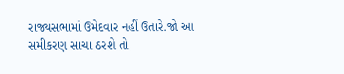રાજ્યસભામાં ઉમેદવાર નહીં ઉતારે.જો આ સમીકરણ સાચા ઠરશે તો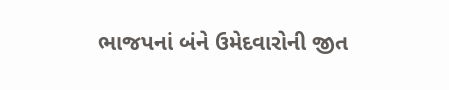ભાજપનાં બંને ઉમેદવારોની જીત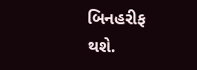બિનહરીફ થશે.